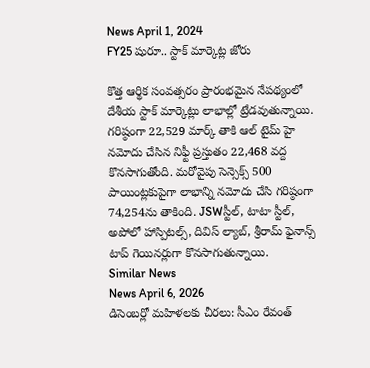News April 1, 2024
FY25 షురూ.. స్టాక్ మార్కెట్ల జోరు

కొత్త ఆర్థిక సంవత్సరం ప్రారంభమైన నేపథ్యంలో దేశీయ స్టాక్ మార్కెట్లు లాభాల్లో ట్రేడవుతున్నాయి. గరిష్ఠంగా 22,529 మార్క్ తాకి ఆల్ టైమ్ హై నమోదు చేసిన నిఫ్టీ ప్రస్తుతం 22,468 వద్ద కొనసాగుతోంది. మరోవైపు సెన్సెక్స్ 500 పాయింట్లకుపైగా లాభాన్ని నమోదు చేసి గరిష్ఠంగా 74,254ను తాకింది. JSWస్టీల్, టాటా స్టీల్, అపోలో హాస్పిటల్స్, దివిస్ ల్యాబ్, శ్రీరామ్ ఫైనాన్స్ టాప్ గెయినర్లుగా కొనసాగుతున్నాయి.
Similar News
News April 6, 2026
డిసెంబర్లో మహిళలకు చీరలు: సీఎం రేవంత్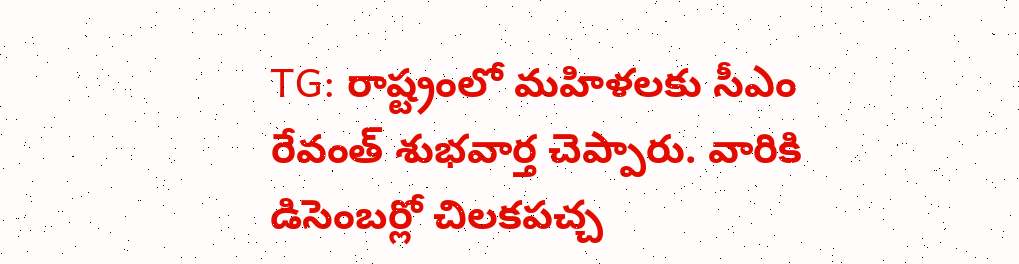TG: రాష్ట్రంలో మహిళలకు సీఎం రేవంత్ శుభవార్త చెప్పారు. వారికి డిసెంబర్లో చిలకపచ్చ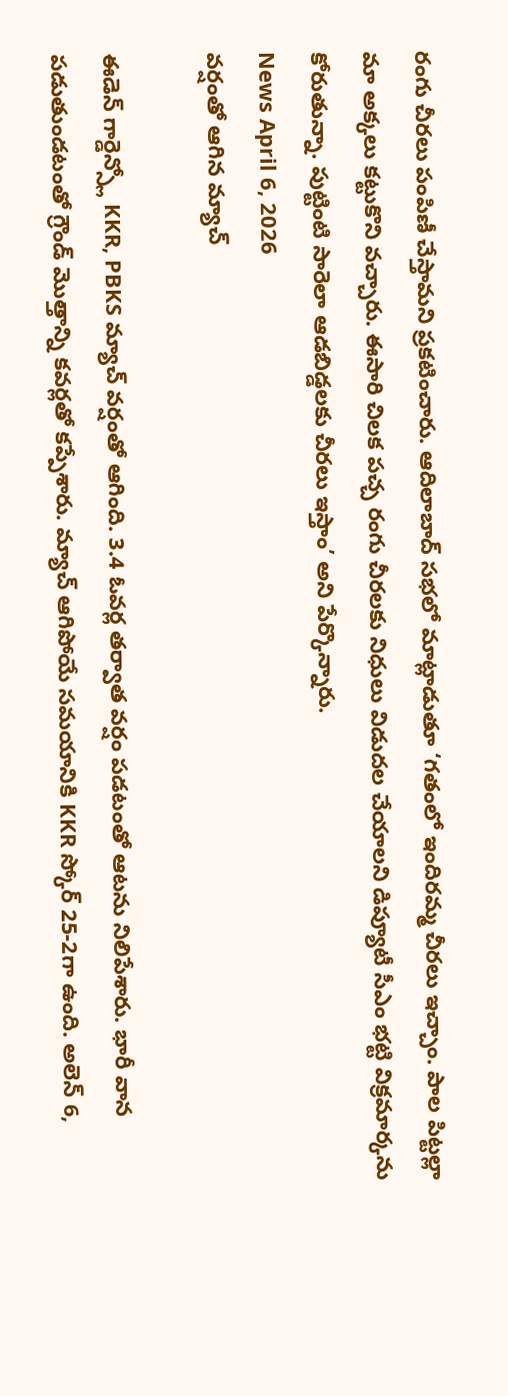రంగు చీరలు పంపిణీ చేస్తామని ప్రకటించారు. ఆదిలాబాద్ సభలో మాట్లాడుతూ ‘గతంలో ఇందిరమ్మ చీరలు ఇచ్చాం. పాల పిట్టల్లా మా అక్కలు కట్టుకొని వచ్చారు. ఈసారి చిలక పచ్చ రంగు చీరలకు నిధులు విడుదల చేయాలని డిప్యూటీ సీఎం భట్టి విక్రమార్కను కోరుతున్నా. పుట్టింటి సారెలా ఆడబిడ్డలకు చీరలు ఇస్తాం’ అని పేర్కొన్నారు.
News April 6, 2026
వర్షంతో ఆగిన మ్యాచ్

ఈడెన్ గార్డెన్స్లో KKR, PBKS మ్యాచ్ వర్షంతో ఆగింది. 3.4 ఓవర్ల తర్వాత వర్షం పడటంతో ఆటను నిలిపేశారు. భారీ వాన పడుతుండటంతో గ్రౌండ్ మొత్తాన్ని కవర్లతో కప్పేశారు. మ్యాచ్ ఆగిపోయే సమయానికి KKR స్కోర్ 25-2గా ఉంది. అలెన్ 6,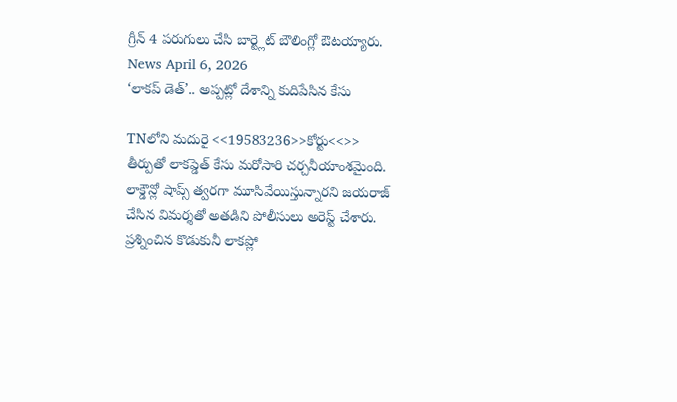గ్రీన్ 4 పరుగులు చేసి బార్ట్లెట్ బౌలింగ్లో ఔటయ్యారు.
News April 6, 2026
‘లాకప్ డెత్’.. అప్పట్లో దేశాన్ని కుదిపేసిన కేసు

TNలోని మదురై <<19583236>>కోర్టు<<>> తీర్పుతో లాకప్డెత్ కేసు మరోసారి చర్చనీయాంశమైంది. లాక్డౌన్లో షాప్స్ త్వరగా మూసివేయిస్తున్నారని జయరాజ్ చేసిన విమర్శతో అతడిని పోలీసులు అరెస్ట్ చేశారు. ప్రశ్నించిన కొడుకునీ లాకప్లో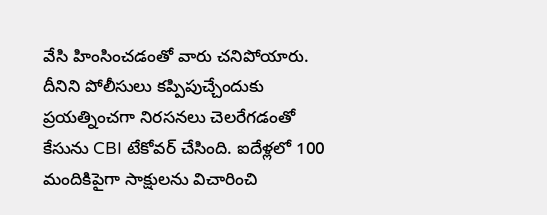వేసి హింసించడంతో వారు చనిపోయారు. దీనిని పోలీసులు కప్పిపుచ్చేందుకు ప్రయత్నించగా నిరసనలు చెలరేగడంతో కేసును CBI టేకోవర్ చేసింది. ఐదేళ్లలో 100 మందికిపైగా సాక్షులను విచారించి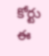కోర్టు ఈ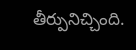తీర్పునిచ్చింది.